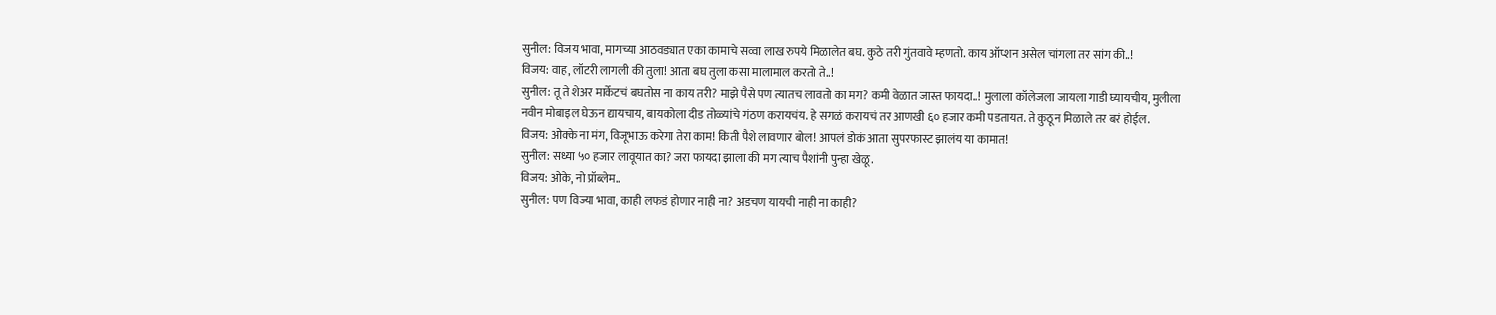सुनील: विजय भावा, मागच्या आठवड्यात एका कामाचे सव्वा लाख रुपये मिळालेत बघ. कुठे तरी गुंतवावे म्हणतो. काय ऑप्शन असेल चांगला तर सांग की..!
विजय: वाह, लॉटरी लागली की तुला! आता बघ तुला कसा मालामाल करतो ते..!
सुनील: तू ते शेअर मार्केटचं बघतोस ना काय तरी? माझे पैसे पण त्यातच लावतो का मग? कमी वेळात जास्त फायदा..! मुलाला कॉलेजला जायला गाडी घ्यायचीय, मुलीला नवीन मोबाइल घेऊन द्यायचाय, बायकोला दीड तोळ्यांचे गंठण करायचंय. हे सगळं करायचं तर आणखी ६० हजार कमी पडतायत. ते कुठून मिळाले तर बरं होईल.
विजय: ओक्के ना मंग, विजूभाऊ करेगा तेरा काम! किती पैशे लावणार बोल! आपलं डोकं आता सुपरफास्ट झालंय या कामात!
सुनील: सध्या ५० हजार लावूयात का? जरा फायदा झाला की मग त्याच पैशांनी पुन्हा खेळू.
विजय: ओके, नो प्रॉब्लेम..
सुनील: पण विज्या भावा, काही लफडं होणार नाही ना? अडचण यायची नाही ना काही?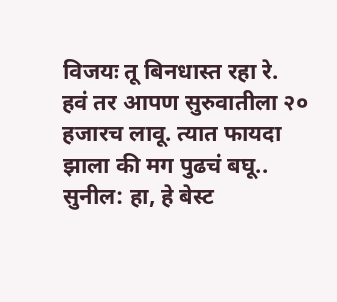विजयः तू बिनधास्त रहा रे. हवं तर आपण सुरुवातीला २० हजारच लावू. त्यात फायदा झाला की मग पुढचं बघू..
सुनील: हा, हे बेस्ट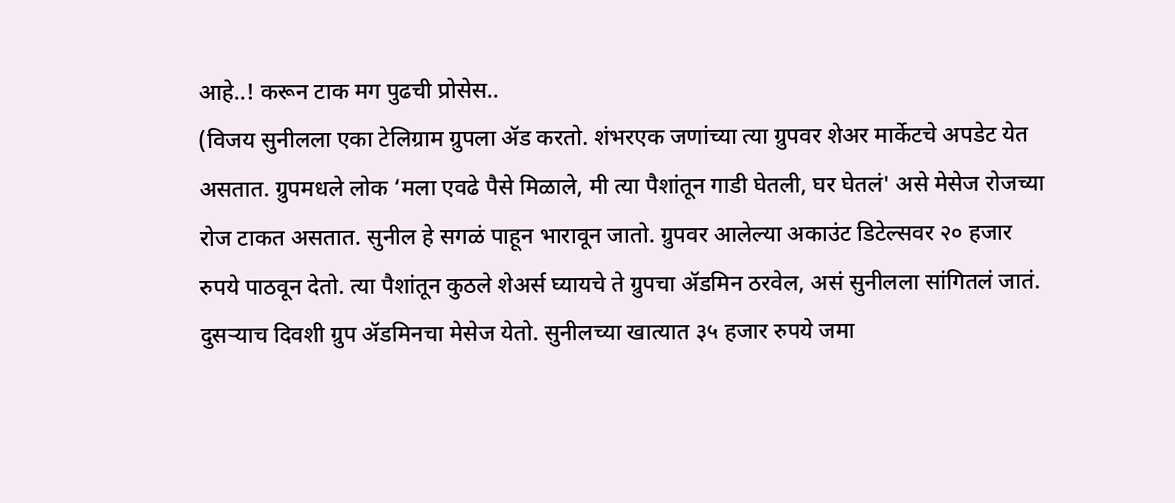आहे..! करून टाक मग पुढची प्रोसेस..
(विजय सुनीलला एका टेलिग्राम ग्रुपला ॲड करतो. शंभरएक जणांच्या त्या ग्रुपवर शेअर मार्केटचे अपडेट येत असतात. ग्रुपमधले लोक ‘मला एवढे पैसे मिळाले, मी त्या पैशांतून गाडी घेतली, घर घेतलं' असे मेसेज रोजच्या रोज टाकत असतात. सुनील हे सगळं पाहून भारावून जातो. ग्रुपवर आलेल्या अकाउंट डिटेल्सवर २० हजार रुपये पाठवून देतो. त्या पैशांतून कुठले शेअर्स घ्यायचे ते ग्रुपचा ॲडमिन ठरवेल, असं सुनीलला सांगितलं जातं. दुसऱ्याच दिवशी ग्रुप ॲडमिनचा मेसेज येतो. सुनीलच्या खात्यात ३५ हजार रुपये जमा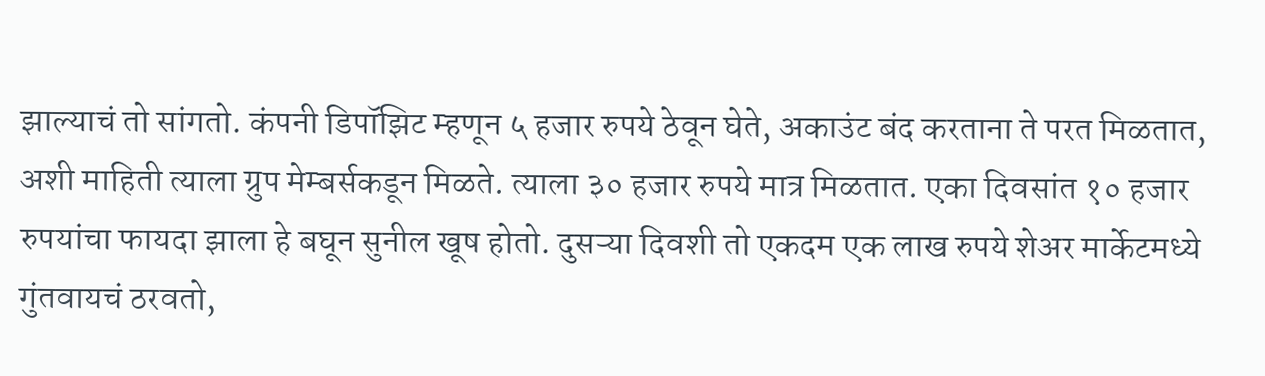झाल्याचं तो सांगतो. कंपनी डिपॉझिट म्हणून ५ हजार रुपये ठेवून घेते, अकाउंट बंद करताना ते परत मिळतात, अशी माहिती त्याला ग्रुप मेम्बर्सकडून मिळते. त्याला ३० हजार रुपये मात्र मिळतात. एका दिवसांत १० हजार रुपयांचा फायदा झाला हे बघून सुनील खूष होतो. दुसऱ्या दिवशी तो एकदम एक लाख रुपये शेअर मार्केटमध्ये गुंतवायचं ठरवतो,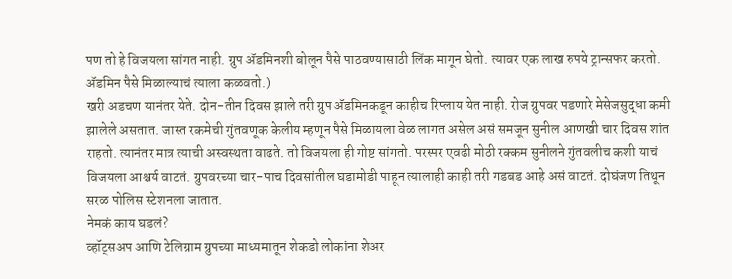पण तो हे विजयला सांगत नाही. ग्रुप ॲडमिनशी बोलून पैसे पाठवण्यासाठी लिंक मागून घेतो. त्यावर एक लाख रुपये ट्रान्सफर करतो. ॲडमिन पैसे मिळाल्याचं त्याला कळवतो.)
खरी अडचण यानंतर येते. दोन-तीन दिवस झाले तरी ग्रुप ॲडमिनकडून काहीच रिप्लाय येत नाही. रोज ग्रुपवर पडणारे मेसेजसुद्धा कमी झालेले असतात. जास्त रकमेची गुंतवणूक केलीय म्हणून पैसे मिळायला वेळ लागत असेल असं समजून सुनील आणखी चार दिवस शांत राहतो. त्यानंतर मात्र त्याची अस्वस्थता वाढते. तो विजयला ही गोष्ट सांगतो. परस्पर एवढी मोठी रक्कम सुनीलने गुंतवलीच कशी याचं विजयला आश्चर्य वाटतं. ग्रुपवरच्या चार-पाच दिवसांतील घडामोडी पाहून त्यालाही काही तरी गडबड आहे असं वाटतं. दोघंजण तिथून सरळ पोलिस स्टेशनला जातात.
नेमकं काय घडलं?
व्हॉट्सअप आणि टेलिग्राम ग्रुपच्या माध्यमातून शेकडो लोकांना शेअर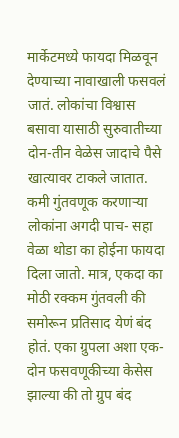मार्केटमध्ये फायदा मिळवून देण्याच्या नावाखाली फसवलं जातं. लोकांचा विश्वास बसावा यासाठी सुरुवातीच्या दोन-तीन वेळेस जादाचे पैसे खात्यावर टाकले जातात. कमी गुंतवणूक करणाऱ्या लोकांना अगदी पाच- सहा वेळा थोडा का होईना फायदा दिला जातो. मात्र, एकदा का मोठी रक्कम गुंतवली की समोरून प्रतिसाद येणं बंद होतं. एका ग्रुपला अशा एक-दोन फसवणूकीच्या केसेस झाल्या की तो ग्रुप बंद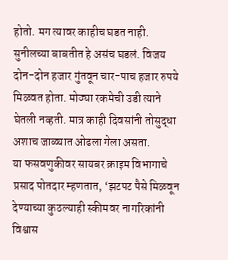होतो. मग त्यावर काहीच घडत नाही. सुनीलच्या बाबतीत हे असंच घडलं. विजय दोन-दोन हजार गुंतवून चार-पाच हजार रुपये मिळवत होता. मोठ्या रकमेची उडी त्याने घेतली नव्हती. मात्र काही दिवसांनी तोसुद्धा अशाच जाळ्यात ओढला गेला असता.
या फसवणुकीवर सायबर क्राइम विभागाचे प्रसाद पोतदार म्हणतात, ‘झटपट पैसे मिळवून देण्याच्या कुठल्याही स्कीमवर नागरिकांनी विश्वास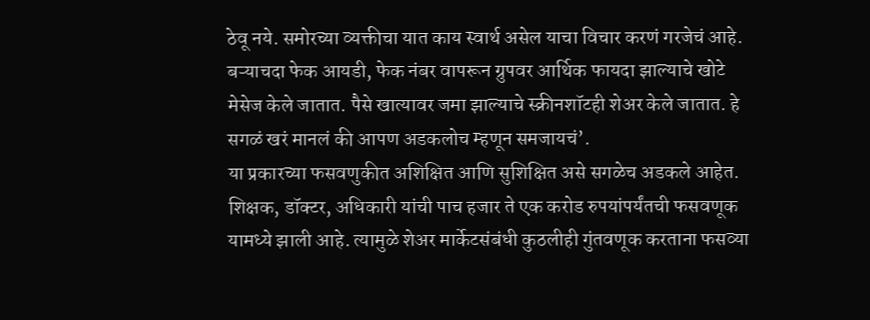ठेवू नये. समोरच्या व्यक्तीचा यात काय स्वार्थ असेल याचा विचार करणं गरजेचं आहे. बऱ्याचदा फेक आयडी, फेक नंबर वापरून ग्रुपवर आर्थिक फायदा झाल्याचे खोटे मेसेज केले जातात. पैसे खात्यावर जमा झाल्याचे स्क्रीनशॉटही शेअर केले जातात. हे सगळं खरं मानलं की आपण अडकलोच म्हणून समजायचं’.
या प्रकारच्या फसवणुकीत अशिक्षित आणि सुशिक्षित असे सगळेच अडकले आहेत. शिक्षक, डॉक्टर, अधिकारी यांची पाच हजार ते एक करोड रुपयांपर्यंतची फसवणूक यामध्ये झाली आहे. त्यामुळे शेअर मार्केटसंबंधी कुठलीही गुंतवणूक करताना फसव्या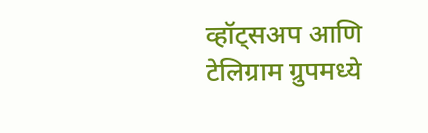व्हॉट्सअप आणि टेलिग्राम ग्रुपमध्ये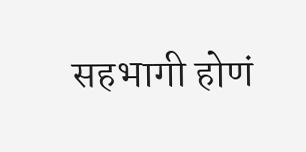सहभागी होणं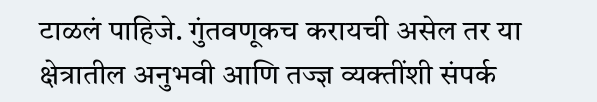टाळलं पाहिजे. गुंतवणूकच करायची असेल तर या क्षेत्रातील अनुभवी आणि तज्ज्ञ व्यक्तींशी संपर्क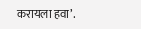करायला हवा’.